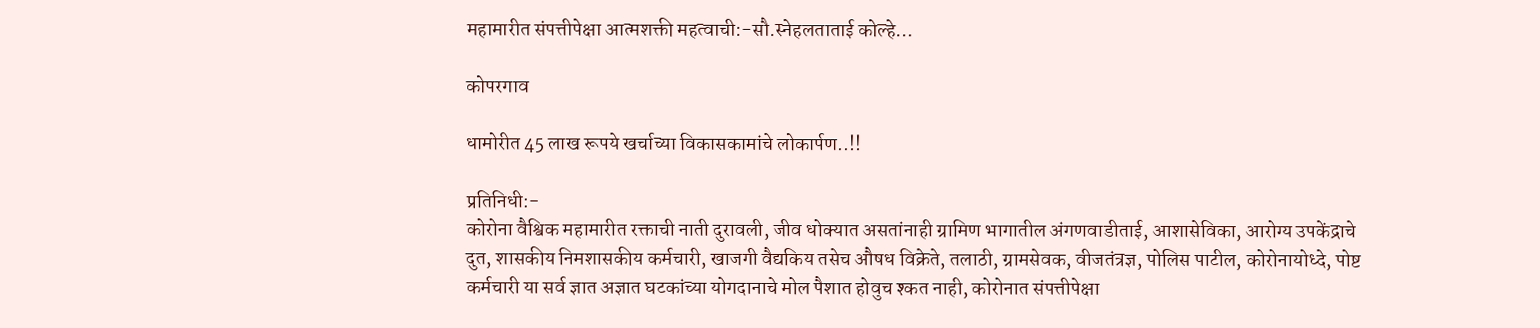महामारीत संपत्तीपेक्षा आत्मशक्ती महत्वाची:-सौ.स्नेहलताताई कोल्हे…

कोपरगाव

धामोरीत 45 लाख रूपये खर्चाच्या विकासकामांचे लोकार्पण..!!

प्रतिनिधी:-
कोरोना वैश्विक महामारीत रक्ताची नाती दुरावली, जीव धोक्यात असतांनाही ग्रामिण भागातील अंगणवाडीताई, आशासेविका, आरोग्य उपकेंद्राचे दुत, शासकीय निमशासकीय कर्मचारी, खाजगी वैद्यकिय तसेच औषध विक्रेते, तलाठी, ग्रामसेवक, वीजतंत्रज्ञ, पोलिस पाटील, कोरोनायोध्दे, पोष्ट कर्मचारी या सर्व ज्ञात अज्ञात घटकांच्या योगदानाचे मोल पैशात होवुच श्कत नाही, कोरोनात संपत्तीपेक्षा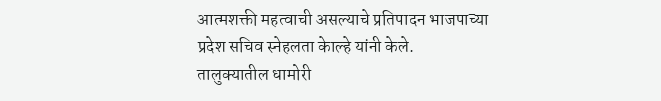आत्मशक्ती महत्वाची असल्याचे प्रतिपादन भाजपाच्या प्रदेश सचिव स्नेहलता केाल्हे यांनी केले.
तालुक्यातील धामोरी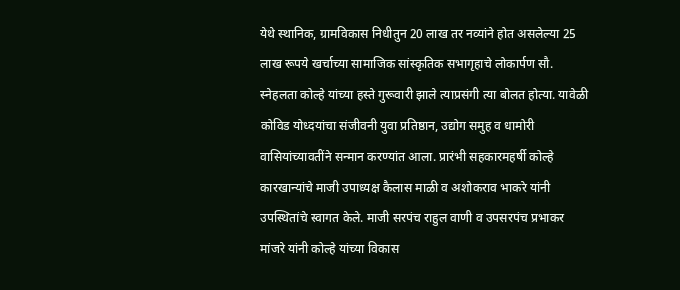येथे स्थानिक, ग्रामविकास निधीतुन 20 लाख तर नव्यांने होत असलेल्या 25 लाख रूपये खर्चाच्या सामाजिक सांस्कृतिक सभागृहाचे लोकार्पण सौ. स्नेहलता कोल्हे यांच्या हस्ते गुरूवारी झाले त्याप्रसंगी त्या बोलत होत्या. यावेळी कोविड योध्दयांचा संजीवनी युवा प्रतिष्ठान, उद्योग समुह व धामोरी वासियांच्यावतींने सन्मान करण्यांत आला. प्रारंभी सहकारमहर्षी कोल्हे कारखान्यांचे माजी उपाध्यक्ष कैलास माळी व अशोकराव भाकरे यांनी उपस्थितांचे स्वागत केले. माजी सरपंच राहुल वाणी व उपसरपंच प्रभाकर मांजरे यांनी कोल्हे यांच्या विकास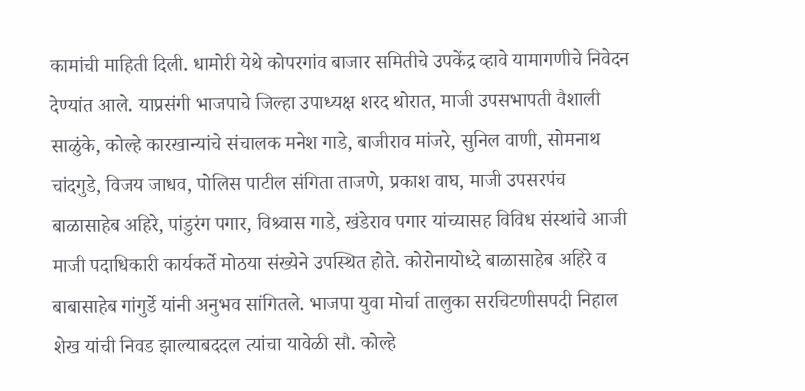कामांची माहिती दिली. धामोरी येथे कोपरगांव बाजार समितीचे उपकेंद्र व्हावे यामागणीचे निवेदन देण्यांत आले. याप्रसंगी भाजपाचे जिल्हा उपाध्यक्ष शरद थोरात, माजी उपसभापती वैशाली साळुंके, कोल्हे कारखान्यांचे संचालक मनेश गाडे, बाजीराव मांजरे, सुनिल वाणी, सोमनाथ चांदगुडे, विजय जाधव, पोलिस पाटील संगिता ताजणे, प्रकाश वाघ, माजी उपसरपंच बाळासाहेब अहिरे, पांडुरंग पगार, विश्र्वास गाडे, खंडेराव पगार यांच्यासह विविध संस्थांचे आजी माजी पदाधिकारी कार्यकर्ते मोठया संख्येने उपस्थित होते. कोरोनायोध्दे बाळासाहेब अहिरे व बाबासाहेब गांगुर्डे यांनी अनुभव सांगितले. भाजपा युवा मोर्चा तालुका सरचिटणीसपदी निहाल शेख यांची निवड झाल्याबददल त्यांचा यावेळी सौ. कोल्हे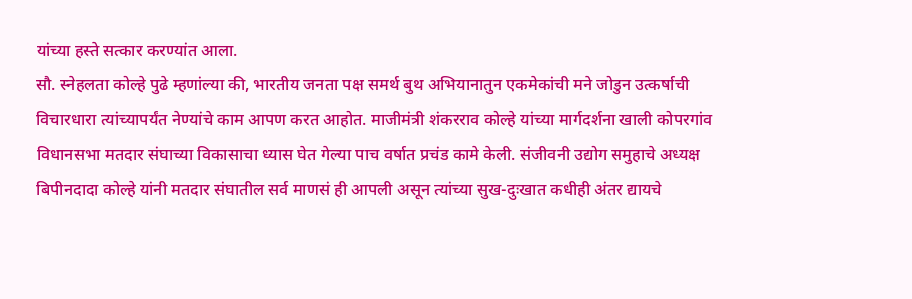यांच्या हस्ते सत्कार करण्यांत आला.
सौ. स्नेहलता कोल्हे पुढे म्हणांल्या की, भारतीय जनता पक्ष समर्थ बुथ अभियानातुन एकमेकांची मने जोडुन उत्कर्षाची विचारधारा त्यांच्यापर्यंत नेण्यांचे काम आपण करत आहोत. माजीमंत्री शंकरराव कोल्हे यांच्या मार्गदर्शना खाली कोपरगांव विधानसभा मतदार संघाच्या विकासाचा ध्यास घेत गेल्या पाच वर्षात प्रचंड कामे केली. संजीवनी उद्योग समुहाचे अध्यक्ष बिपीनदादा कोल्हे यांनी मतदार संघातील सर्व माणसं ही आपली असून त्यांच्या सुख-दुःखात कधीही अंतर द्यायचे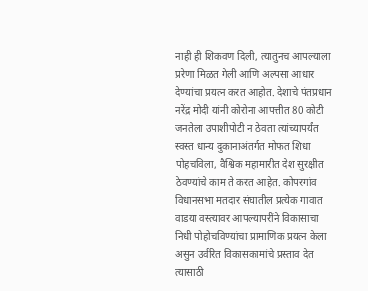नाही ही शिकवण दिली, त्यातुनच आपल्याला प्ररेणा मिळत गेली आणि अल्पसा आधार देण्यांचा प्रयत्न करत आहोत. देशाचे पंतप्रधान नरेंद्र मोदी यांनी कोरोना आपत्तीत 80 कोटी जनतेला उपाशीपोटी न ठेवता त्यांच्यापर्यंत स्वस्त धान्य दुकानाअंतर्गत मोफत शिधा पोहचविला, वैश्विक महामारीत देश सुरक्षीत ठेवण्यांचे काम ते करत आहेत. कोपरगांव विधानसभा मतदार संघातील प्रत्येक गावात वाडया वस्त्यावर आपल्यापरींने विकासाचा निधी पोहोचविण्यांचा प्रामाणिक प्रयत्न केला असुन उर्वरित विकासकामांचे प्रस्ताव देत त्यासाठी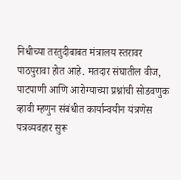निधीच्या तरतुदीबाबत मंत्रालय स्तरावर पाठपुरावा होत आहे. मतदार संघातील वीज, पाटपाणी आणि आरोग्याच्या प्रश्नांची सोडवणुक व्हावी म्हणुन संबंधीत कार्यान्वयीन यंत्रणेस पत्रव्यवहार सुरू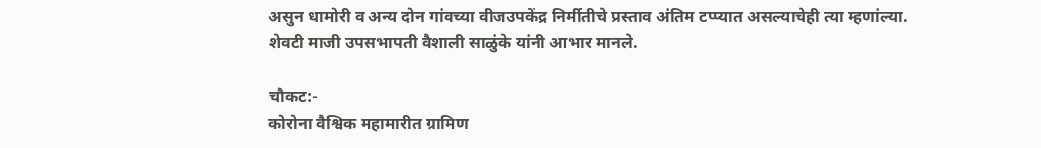असुन धामोरी व अन्य दोन गांवच्या वीजउपकेंद्र निर्मीतीचे प्रस्ताव अंतिम टप्प्यात असल्याचेही त्या म्हणांल्या. शेवटी माजी उपसभापती वैशाली साळुंके यांनी आभार मानले.

चौकट:-
कोरोना वैश्विक महामारीत ग्रामिण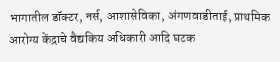भागातील डॉक्टर, नर्स, आशासेविका, अंगणवाडीताई, प्राथमिक आरोग्य केंद्राचे वैद्यकिय अधिकारी आदि घटक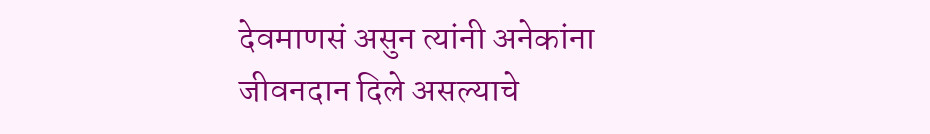देवमाणसं असुन त्यांनी अनेकांना जीवनदान दिले असल्याचे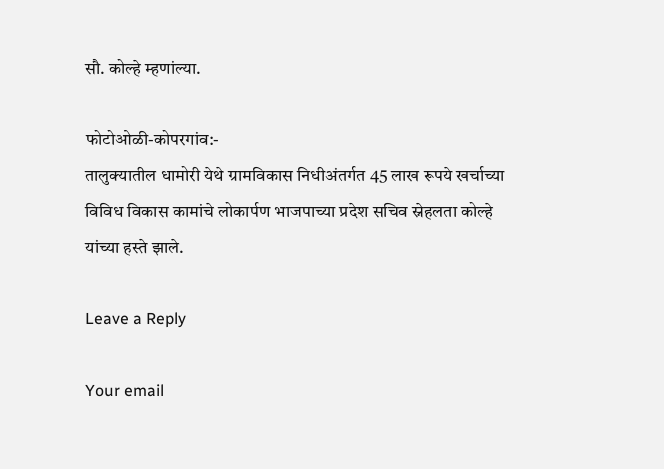सौ. कोल्हे म्हणांल्या.

फोटोओळी-कोपरगांव:-
तालुक्यातील धामोरी येथे ग्रामविकास निधीअंतर्गत 45 लाख रूपये खर्चाच्या विविध विकास कामांचे लोकार्पण भाजपाच्या प्रदेश सचिव स्नेहलता कोल्हे यांच्या हस्ते झाले.

Leave a Reply

Your email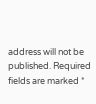address will not be published. Required fields are marked *